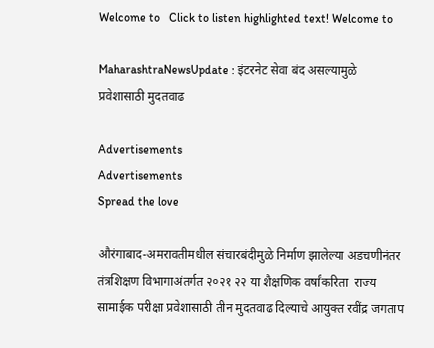Welcome to   Click to listen highlighted text! Welcome to

MaharashtraNewsUpdate : इंटरनेट सेवा बंद असल्यामुळे प्रवेशासाठी मुदतवाढ

Advertisements
Advertisements
Spread the love

औरंगाबाद-अमरावतीमधील संचारबंदीमुळे निर्माण झालेल्या अडचणीनंतर  तंत्रशिक्षण विभागाअंतर्गत २०२१ २२ या शैक्षणिक वर्षांकरिता  राज्य सामाईक परीक्षा प्रवेशासाठी तीन मुदतवाढ दिल्याचे आयुक्त रवींद्र जगताप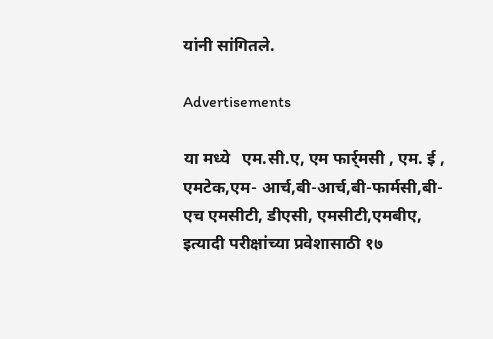यांनी सांगितले.

Advertisements

या मध्ये   एम.सी.ए, एम फार्र्मसी , एम. ई , एमटेक,एम- आर्च,बी-आर्च,बी-फार्मसी,बी-एच एमसीटी, डीएसी, एमसीटी,एमबीए, इत्यादी परीक्षांच्या प्रवेशासाठी १७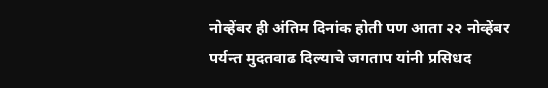नोव्हेंबर ही अंतिम दिनांक होती पण आता २२ नोव्हेंबर पर्यन्त मुदतवाढ दिल्याचे जगताप यांनी प्रसिधद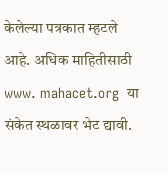केलेल्या पत्रकात म्हटले आहे. अधिक माहितीसाठी  www. mahacet.org  या संकेत स्थळावर भेट द्यावी.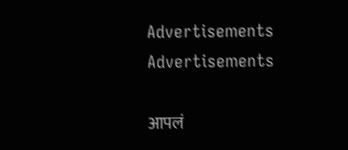Advertisements
Advertisements

आपलं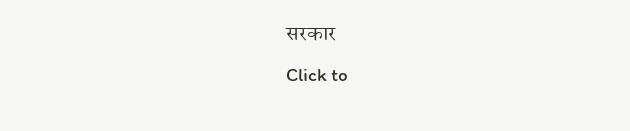सरकार

Click to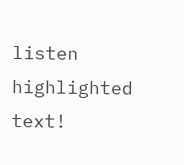listen highlighted text!